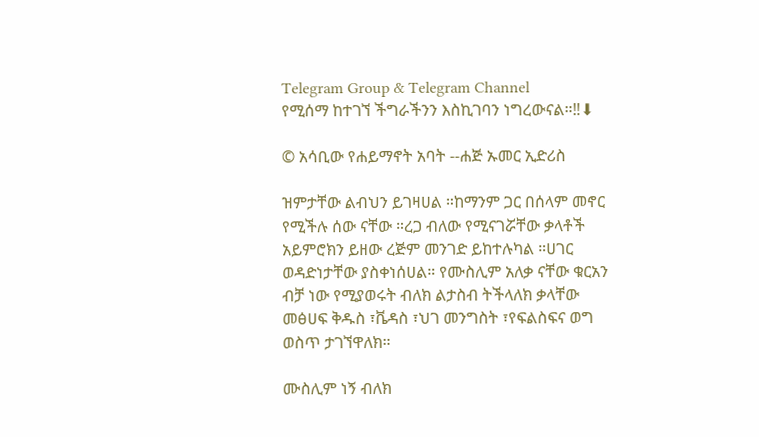Telegram Group & Telegram Channel
የሚሰማ ከተገኘ ችግራችንን እስኪገባን ነግረውናል።‼⬇

© አሳቢው የሐይማኖት አባት --ሐጅ ኡመር ኢድሪስ

ዝምታቸው ልብህን ይገዛሀል ።ከማንም ጋር በሰላም መኖር የሚችሉ ሰው ናቸው ።ረጋ ብለው የሚናገሯቸው ቃላቶች አይምሮክን ይዘው ረጅም መንገድ ይከተሉካል ።ሀገር ወዳድነታቸው ያስቀነሰሀል። የሙስሊም አለቃ ናቸው ቁርአን ብቻ ነው የሚያወሩት ብለክ ልታስብ ትችላለክ ቃላቸው መፅሀፍ ቅዱስ ፣ቬዳስ ፣ህገ መንግስት ፣የፍልስፍና ወግ ወስጥ ታገኘዋለክ።

ሙስሊም ነኝ ብለክ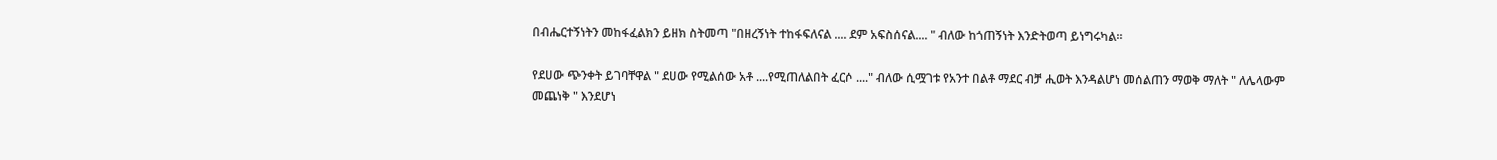በብሔርተኝነትን መከፋፈልክን ይዘክ ስትመጣ "በዘረኝነት ተከፋፍለናል .... ደም አፍስሰናል.... " ብለው ከጎጠኝነት እንድትወጣ ይነግሩካል።

የደሀው ጭንቀት ይገባቸዋል " ደሀው የሚልሰው አቶ ....የሚጠለልበት ፈርሶ ...." ብለው ሲሟገቱ የአንተ በልቶ ማደር ብቻ ሒወት እንዳልሆነ መሰልጠን ማወቅ ማለት " ለሌላውም መጨነቅ " እንደሆነ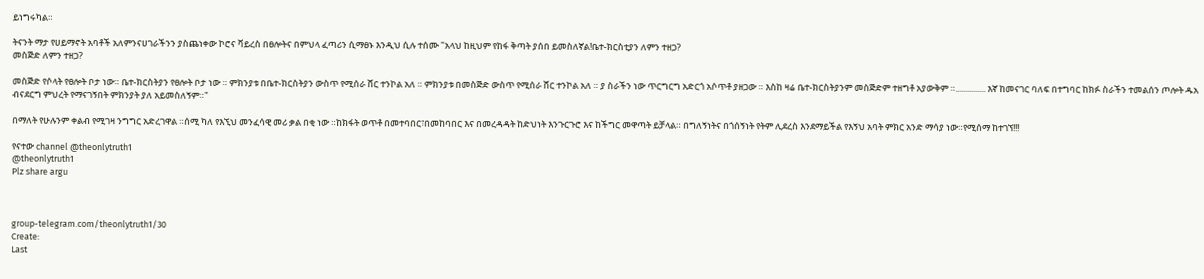ይነግሩካል።

ትናንት ማታ የሀይማኖት አባቶች አለምንናሀገራችንን ያስጨነቀው ኮሮና ቫይረስ በፀሎትና በምህላ ፈጣሪን ሲማፀኑ እንዲህ ሲሉ ተሰሙ "አላህ ከዚህም የከፋ ቅጣት ያሰበ ይመስለኛል!ቤተ-ክርስቲያን ለምን ተዘጋ?
መስጅድ ለምን ተዘጋ?

መስጅድ የሶላት የፀሎት ቦታ ነው። ቤተ-ክርስትያን የፀሎት ቦታ ነው ። ምክንያቱ በቤተ-ክርስትያን ውስጥ የሚሰራ ሸር ተንኮል አለ ። ምክንያቱ በመስጅድ ውስጥ የሚሰራ ሸር ተንኮል አለ ። ያ ስራችን ነው ጥርግርግ አድርጎ አሶጥቶ ያዘጋው ። እስከ ዛሬ ቤተ-ክርስትያንም መስጅድም ተዘግቶ አያውቅም ።............... እኛ ከመናገር ባለፍ በተግባር ከክፉ ስራችን ተመልሰን ጦሎት ዱአ ብናደርግ ምህረት የማናገኝበት ምክንያት ያለ አይመስለኝም።"

በማለት የሁሉንም ቀልብ የሚገዛ ንግግር አድረገዋል ።ሰሚ ካለ የእኚህ መንፈሳዊ መሪ ቃል በቂ ነው ።ከክፋት ወጥቶ በመተባበር፣በመከባበር እና በመረዳዳት ከድህነት እንጉርጉሮ እና ከችግር መዋጣት ይቻላል። በግለኝነትና በጎሰኝነት የትም ሊደረስ እንደማይችል የእኝህ አባት ምክር አንድ ማሳያ ነው።የሚሰማ ከተገኘ!!!

የናተው channel @theonlytruth1
@theonlytruth1
Plz share argu



group-telegram.com/theonlytruth1/30
Create:
Last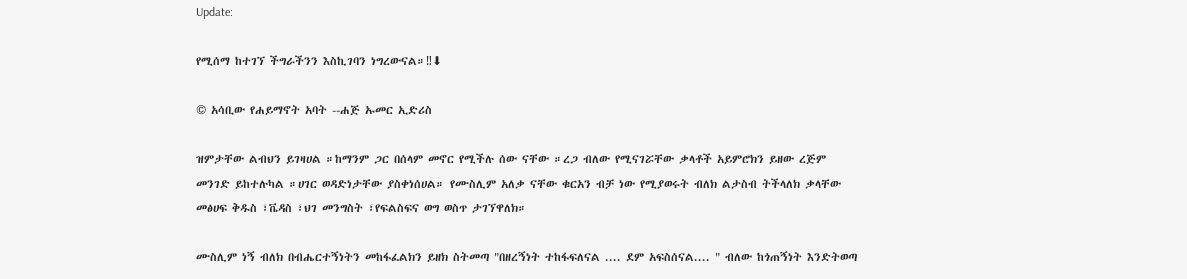Update:

የሚሰማ ከተገኘ ችግራችንን እስኪገባን ነግረውናል።‼⬇

© አሳቢው የሐይማኖት አባት --ሐጅ ኡመር ኢድሪስ

ዝምታቸው ልብህን ይገዛሀል ።ከማንም ጋር በሰላም መኖር የሚችሉ ሰው ናቸው ።ረጋ ብለው የሚናገሯቸው ቃላቶች አይምሮክን ይዘው ረጅም መንገድ ይከተሉካል ።ሀገር ወዳድነታቸው ያስቀነሰሀል። የሙስሊም አለቃ ናቸው ቁርአን ብቻ ነው የሚያወሩት ብለክ ልታስብ ትችላለክ ቃላቸው መፅሀፍ ቅዱስ ፣ቬዳስ ፣ህገ መንግስት ፣የፍልስፍና ወግ ወስጥ ታገኘዋለክ።

ሙስሊም ነኝ ብለክ በብሔርተኝነትን መከፋፈልክን ይዘክ ስትመጣ "በዘረኝነት ተከፋፍለናል .... ደም አፍስሰናል.... " ብለው ከጎጠኝነት እንድትወጣ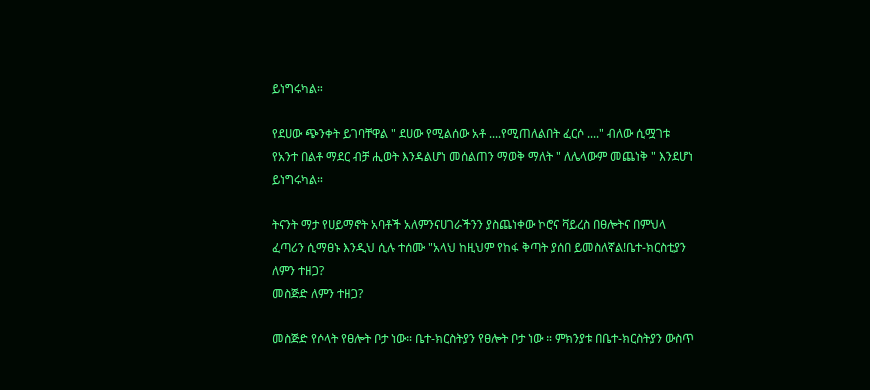ይነግሩካል።

የደሀው ጭንቀት ይገባቸዋል " ደሀው የሚልሰው አቶ ....የሚጠለልበት ፈርሶ ...." ብለው ሲሟገቱ የአንተ በልቶ ማደር ብቻ ሒወት እንዳልሆነ መሰልጠን ማወቅ ማለት " ለሌላውም መጨነቅ " እንደሆነ ይነግሩካል።

ትናንት ማታ የሀይማኖት አባቶች አለምንናሀገራችንን ያስጨነቀው ኮሮና ቫይረስ በፀሎትና በምህላ ፈጣሪን ሲማፀኑ እንዲህ ሲሉ ተሰሙ "አላህ ከዚህም የከፋ ቅጣት ያሰበ ይመስለኛል!ቤተ-ክርስቲያን ለምን ተዘጋ?
መስጅድ ለምን ተዘጋ?

መስጅድ የሶላት የፀሎት ቦታ ነው። ቤተ-ክርስትያን የፀሎት ቦታ ነው ። ምክንያቱ በቤተ-ክርስትያን ውስጥ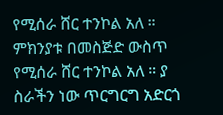የሚሰራ ሸር ተንኮል አለ ። ምክንያቱ በመስጅድ ውስጥ የሚሰራ ሸር ተንኮል አለ ። ያ ስራችን ነው ጥርግርግ አድርጎ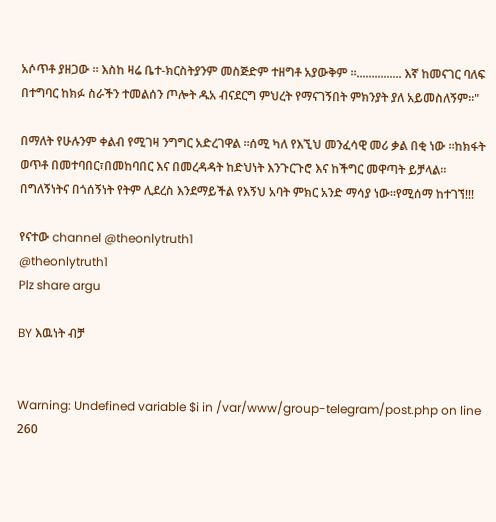አሶጥቶ ያዘጋው ። እስከ ዛሬ ቤተ-ክርስትያንም መስጅድም ተዘግቶ አያውቅም ።............... እኛ ከመናገር ባለፍ በተግባር ከክፉ ስራችን ተመልሰን ጦሎት ዱአ ብናደርግ ምህረት የማናገኝበት ምክንያት ያለ አይመስለኝም።"

በማለት የሁሉንም ቀልብ የሚገዛ ንግግር አድረገዋል ።ሰሚ ካለ የእኚህ መንፈሳዊ መሪ ቃል በቂ ነው ።ከክፋት ወጥቶ በመተባበር፣በመከባበር እና በመረዳዳት ከድህነት እንጉርጉሮ እና ከችግር መዋጣት ይቻላል። በግለኝነትና በጎሰኝነት የትም ሊደረስ እንደማይችል የእኝህ አባት ምክር አንድ ማሳያ ነው።የሚሰማ ከተገኘ!!!

የናተው channel @theonlytruth1
@theonlytruth1
Plz share argu

BY እዉነት ብቻ


Warning: Undefined variable $i in /var/www/group-telegram/post.php on line 260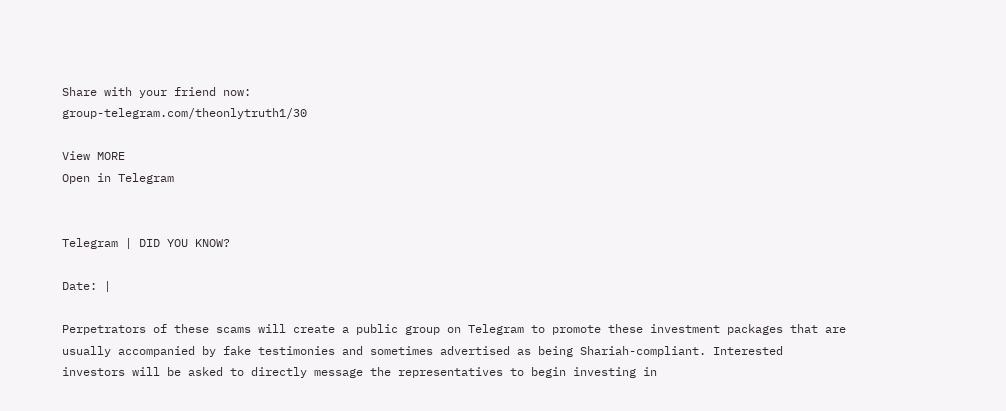Share with your friend now:
group-telegram.com/theonlytruth1/30

View MORE
Open in Telegram


Telegram | DID YOU KNOW?

Date: |

Perpetrators of these scams will create a public group on Telegram to promote these investment packages that are usually accompanied by fake testimonies and sometimes advertised as being Shariah-compliant. Interested investors will be asked to directly message the representatives to begin investing in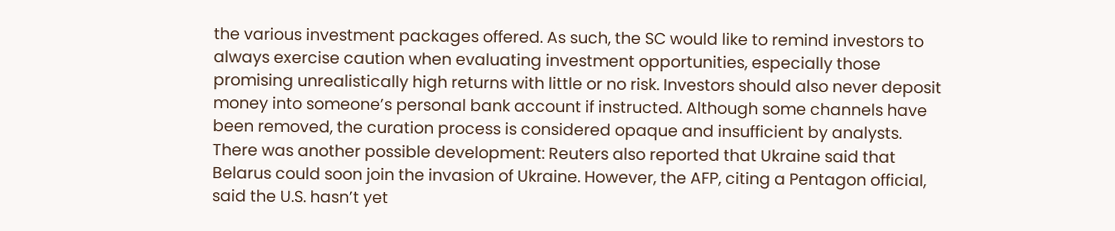the various investment packages offered. As such, the SC would like to remind investors to always exercise caution when evaluating investment opportunities, especially those promising unrealistically high returns with little or no risk. Investors should also never deposit money into someone’s personal bank account if instructed. Although some channels have been removed, the curation process is considered opaque and insufficient by analysts. There was another possible development: Reuters also reported that Ukraine said that Belarus could soon join the invasion of Ukraine. However, the AFP, citing a Pentagon official, said the U.S. hasn’t yet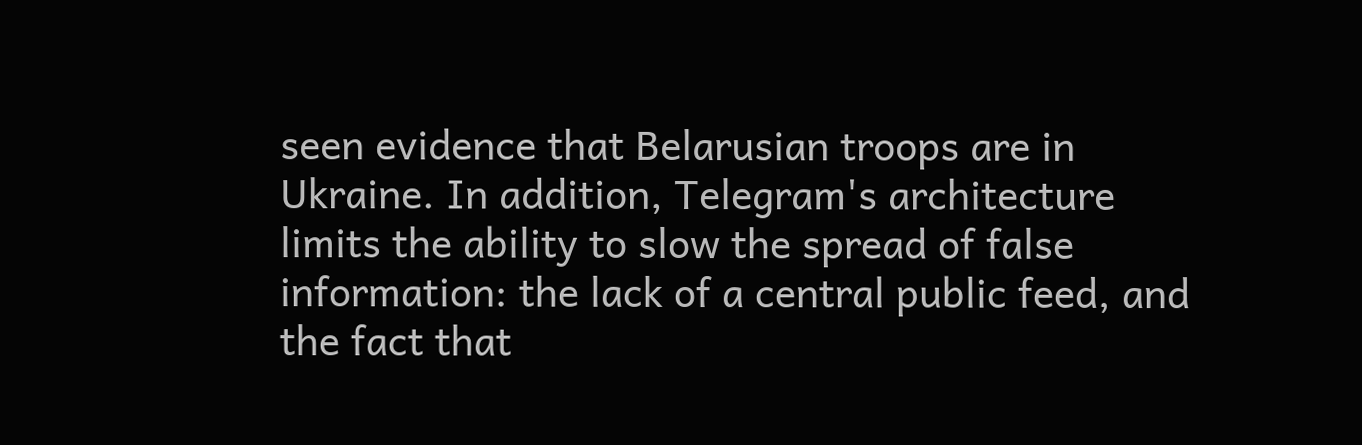seen evidence that Belarusian troops are in Ukraine. In addition, Telegram's architecture limits the ability to slow the spread of false information: the lack of a central public feed, and the fact that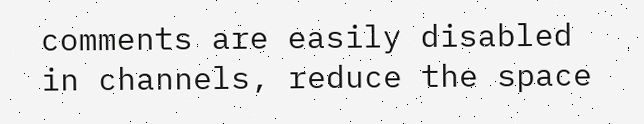comments are easily disabled in channels, reduce the space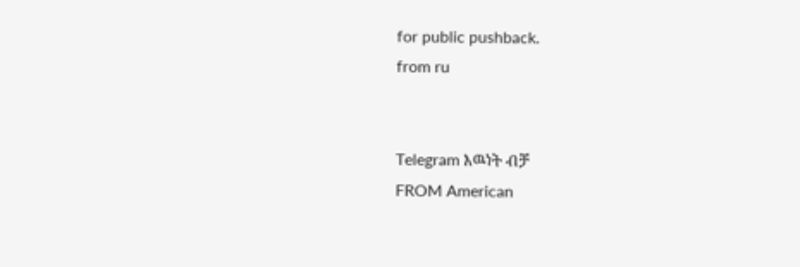for public pushback.
from ru


Telegram እዉነት ብቻ
FROM American